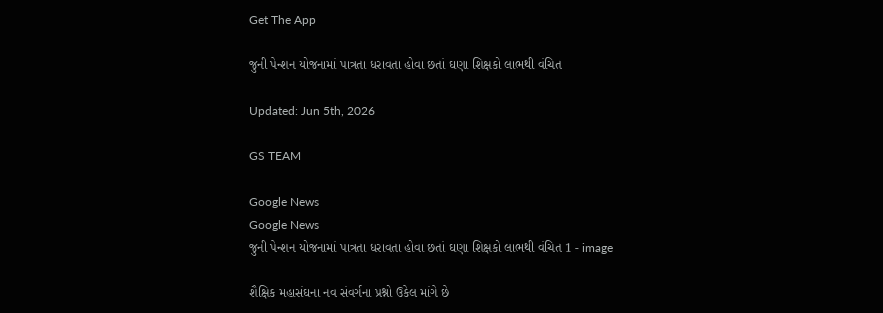Get The App

જુની પેન્શન યોજનામાં પાત્રતા ધરાવતા હોવા છતાં ઘણા શિક્ષકો લાભથી વંચિત

Updated: Jun 5th, 2026

GS TEAM

Google News
Google News
જુની પેન્શન યોજનામાં પાત્રતા ધરાવતા હોવા છતાં ઘણા શિક્ષકો લાભથી વંચિત 1 - image

શૈક્ષિક મહાસંઘના નવ સંવર્ગના પ્રશ્નો ઉકેલ માંગે છે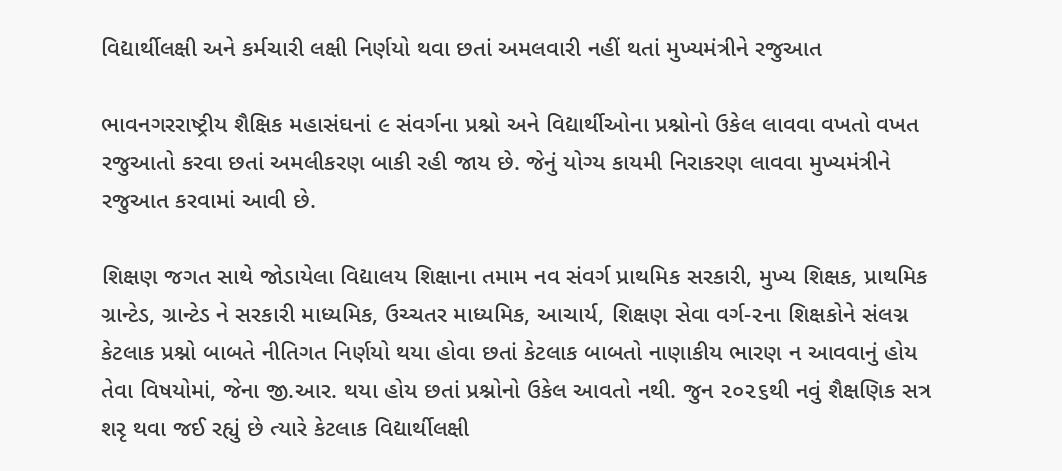વિદ્યાર્થીલક્ષી અને કર્મચારી લક્ષી નિર્ણયો થવા છતાં અમલવારી નહીં થતાં મુખ્યમંત્રીને રજુઆત

ભાવનગરરાષ્ટ્રીય શૈક્ષિક મહાસંઘનાં ૯ સંવર્ગના પ્રશ્નો અને વિદ્યાર્થીઓના પ્રશ્નોનો ઉકેલ લાવવા વખતો વખત રજુઆતો કરવા છતાં અમલીકરણ બાકી રહી જાય છે. જેનું યોગ્ય કાયમી નિરાકરણ લાવવા મુખ્યમંત્રીને રજુઆત કરવામાં આવી છે.

શિક્ષણ જગત સાથે જોડાયેલા વિદ્યાલય શિક્ષાના તમામ નવ સંવર્ગ પ્રાથમિક સરકારી, મુખ્ય શિક્ષક, પ્રાથમિક ગ્રાન્ટેડ, ગ્રાન્ટેડ ને સરકારી માધ્યમિક, ઉચ્ચતર માધ્યમિક, આચાર્ય, શિક્ષણ સેવા વર્ગ-૨ના શિક્ષકોને સંલગ્ન કેટલાક પ્રશ્નો બાબતે નીતિગત નિર્ણયો થયા હોવા છતાં કેટલાક બાબતો નાણાકીય ભારણ ન આવવાનું હોય તેવા વિષયોમાં, જેના જી.આર. થયા હોય છતાં પ્રશ્નોનો ઉકેલ આવતો નથી. જુન ૨૦૨૬થી નવું શૈક્ષણિક સત્ર શરૃ થવા જઈ રહ્યું છે ત્યારે કેટલાક વિદ્યાર્થીલક્ષી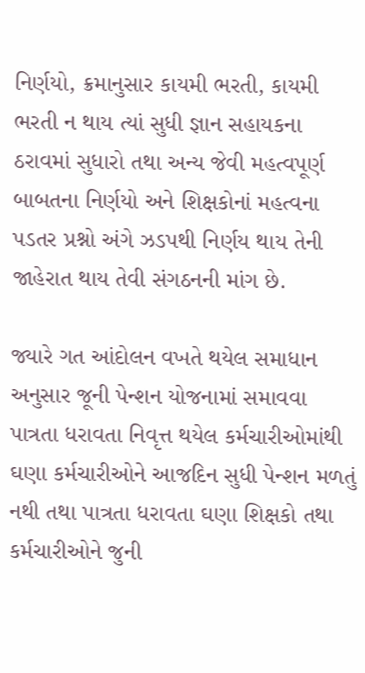નિર્ણયો, ક્રમાનુસાર કાયમી ભરતી, કાયમી ભરતી ન થાય ત્યાં સુધી જ્ઞાન સહાયકના ઠરાવમાં સુધારો તથા અન્ય જેવી મહત્વપૂર્ણ બાબતના નિર્ણયો અને શિક્ષકોનાં મહત્વના પડતર પ્રશ્નો અંગે ઝડપથી નિર્ણય થાય તેની જાહેરાત થાય તેવી સંગઠનની માંગ છે.

જ્યારે ગત આંદોલન વખતે થયેલ સમાધાન અનુસાર જૂની પેન્શન યોજનામાં સમાવવા પાત્રતા ધરાવતા નિવૃત્ત થયેલ કર્મચારીઓમાંથી ઘણા કર્મચારીઓને આજદિન સુધી પેન્શન મળતું નથી તથા પાત્રતા ધરાવતા ઘણા શિક્ષકો તથા કર્મચારીઓને જુની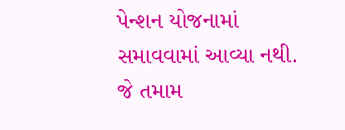પેન્શન યોજનામાં સમાવવામાં આવ્યા નથી. જે તમામ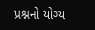પ્રશ્નનો યોગ્ય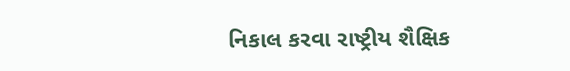નિકાલ કરવા રાષ્ટ્રીય શૈક્ષિક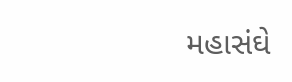મહાસંઘે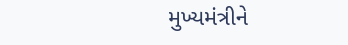મુખ્યમંત્રીને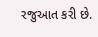રજુઆત કરી છે.